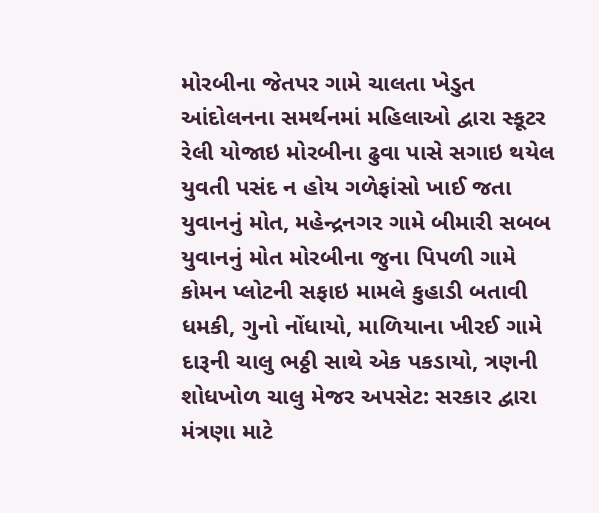મોરબીના જેતપર ગામે ચાલતા ખેડુત આંદોલનના સમર્થનમાં મહિલાઓ દ્વારા સ્કૂટર રેલી યોજાઇ મોરબીના ઢુવા પાસે સગાઇ થયેલ યુવતી પસંદ ન હોય ગળેફાંસો ખાઈ જતા યુવાનનું મોત, મહેન્દ્રનગર ગામે બીમારી સબબ યુવાનનું મોત મોરબીના જુના પિપળી ગામે કોમન પ્લોટની સફાઇ મામલે કુહાડી બતાવી ધમકી, ગુનો નોંધાયો, માળિયાના ખીરઈ ગામે દારૂની ચાલુ ભઠ્ઠી સાથે એક પકડાયો, ત્રણની શોધખોળ ચાલુ મેજર અપસેટ: સરકાર દ્વારા મંત્રણા માટે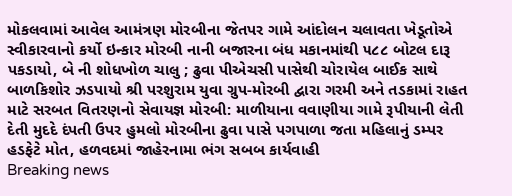મોકલવામાં આવેલ આમંત્રણ મોરબીના જેતપર ગામે આંદોલન ચલાવતા ખેડૂતોએ સ્વીકારવાનો કર્યો ઇન્કાર મોરબી નાની બજારના બંધ મકાનમાંથી ૫૮૮ બોટલ દારૂ પકડાયો, બે ની શોધખોળ ચાલુ ; ઢુવા પીએચસી પાસેથી ચોરાયેલ બાઈક સાથે બાળકિશોર ઝડપાયો શ્રી પરશુરામ યુવા ગ્રુપ-મોરબી દ્વારા ગરમી અને તડકામાં રાહત માટે સરબત વિતરણનો સેવાયજ્ઞ મોરબી: માળીયાના વવાણીયા ગામે રૂપીયાની લેતી દેતી મુદદે દંપતી ઉપર હુમલો મોરબીના ઢુવા પાસે પગપાળા જતા મહિલાનું ડમ્પર હડફેટે મોત, હળવદમાં જાહેરનામા ભંગ સબબ કાર્યવાહી
Breaking news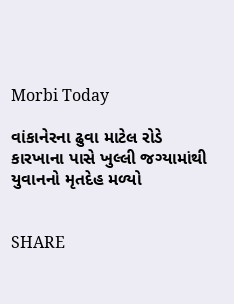Morbi Today

વાંકાનેરના ઢુવા માટેલ રોડે કારખાના પાસે ખુલ્લી જગ્યામાંથી યુવાનનો મૃતદેહ મળ્યો


SHARE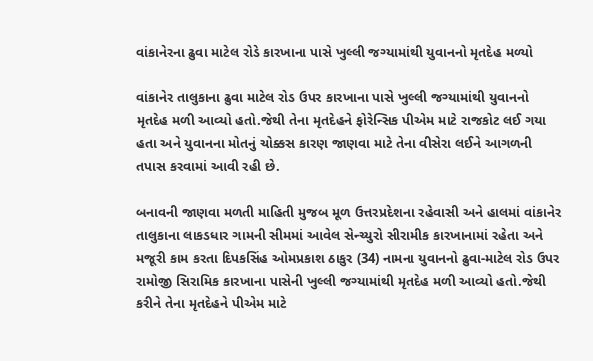વાંકાનેરના ઢુવા માટેલ રોડે કારખાના પાસે ખુલ્લી જગ્યામાંથી યુવાનનો મૃતદેહ મળ્યો

વાંકાનેર તાલુકાના ઢુવા માટેલ રોડ ઉપર કારખાના પાસે ખુલ્લી જગ્યામાંથી યુવાનનો મૃતદેહ મળી આવ્યો હતો.જેથી તેના મૃતદેહને ફોરેન્સિક પીએમ માટે રાજકોટ લઈ ગયા હતા અને યુવાનના મોતનું ચોક્કસ કારણ જાણવા માટે તેના વીસેરા લઈને આગળની તપાસ કરવામાં આવી રહી છે.

બનાવની જાણવા મળતી માહિતી મુજબ મૂળ ઉત્તરપ્રદેશના રહેવાસી અને હાલમાં વાંકાનેર તાલુકાના લાકડધાર ગામની સીમમાં આવેલ સેન્ચ્યુરો સીરામીક કારખાનામાં રહેતા અને મજૂરી કામ કરતા દિપકસિંહ ઓમપ્રકાશ ઠાકુર (34) નામના યુવાનનો ઢુવા-માટેલ રોડ ઉપર રામોજી સિરામિક કારખાના પાસેની ખુલ્લી જગ્યામાંથી મૃતદેહ મળી આવ્યો હતો.જેથી કરીને તેના મૃતદેહને પીએમ માટે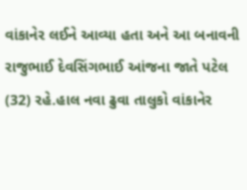વાંકાનેર લઈને આવ્યા હતા અને આ બનાવની રાજુભાઈ દેવસિંગભાઈ આંજના જાતે પટેલ (32) રહે.હાલ નવા ઢુવા તાલુકો વાંકાનેર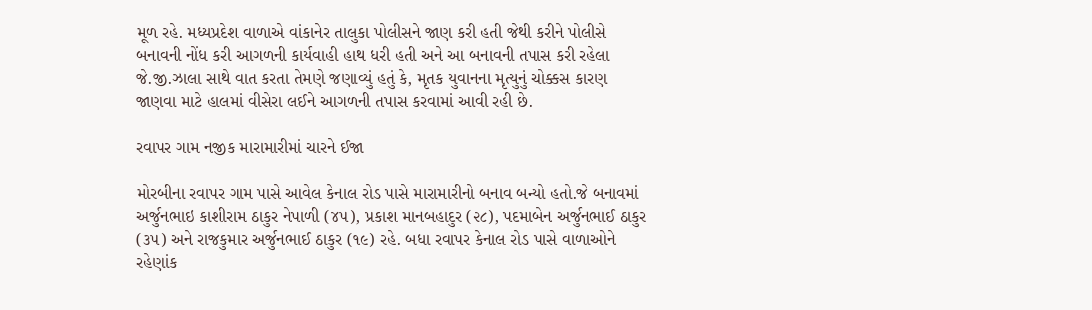મૂળ રહે. મધ્યપ્રદેશ વાળાએ વાંકાનેર તાલુકા પોલીસને જાણ કરી હતી જેથી કરીને પોલીસે બનાવની નોંધ કરી આગળની કાર્યવાહી હાથ ધરી હતી અને આ બનાવની તપાસ કરી રહેલા જે.જી.ઝાલા સાથે વાત કરતા તેમણે જણાવ્યું હતું કે, મૃતક યુવાનના મૃત્યુનું ચોક્કસ કારણ જાણવા માટે હાલમાં વીસેરા લઈને આગળની તપાસ કરવામાં આવી રહી છે.

રવાપર ગામ નજીક મારામારીમાં ચારને ઈજા

મોરબીના રવાપર ગામ પાસે આવેલ કેનાલ રોડ પાસે મારામારીનો બનાવ બન્યો હતો.જે બનાવમાં અર્જુનભાઇ કાશીરામ ઠાકુર નેપાળી (૪૫), પ્રકાશ માનબહાદુર (૨૮), પદમાબેન અર્જુનભાઈ ઠાકુર (૩૫) અને રાજકુમાર અર્જુનભાઈ ઠાકુર (૧૯) રહે. બધા રવાપર કેનાલ રોડ પાસે વાળાઓને રહેણાંક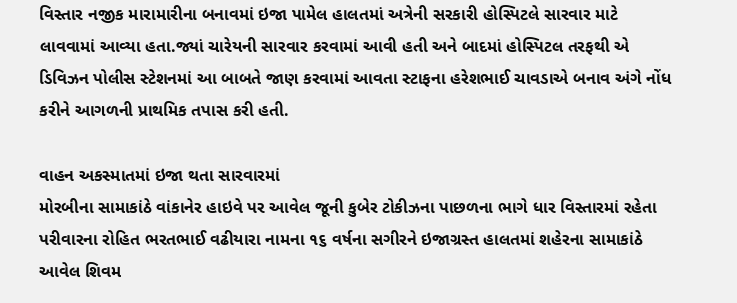વિસ્તાર નજીક મારામારીના બનાવમાં ઇજા પામેલ હાલતમાં અત્રેની સરકારી હોસ્પિટલે સારવાર માટે લાવવામાં આવ્યા હતા.જ્યાં ચારેયની સારવાર કરવામાં આવી હતી અને બાદમાં હોસ્પિટલ તરફથી એ ડિવિઝન પોલીસ સ્ટેશનમાં આ બાબતે જાણ કરવામાં આવતા સ્ટાફના હરેશભાઈ ચાવડાએ બનાવ અંગે નોંધ કરીને આગળની પ્રાથમિક તપાસ કરી હતી.

વાહન અકસ્માતમાં ઇજા થતા સારવારમાં
મોરબીના સામાકાંઠે વાંકાનેર હાઇવે પર આવેલ જૂની કુબેર ટોકીઝના પાછળના ભાગે ધાર વિસ્તારમાં રહેતા પરીવારના રોહિત ભરતભાઈ વઢીયારા નામના ૧૬ વર્ષના સગીરને ઇજાગ્રસ્ત હાલતમાં શહેરના સામાકાંઠે આવેલ શિવમ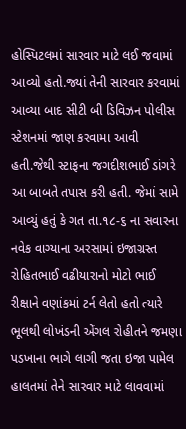હોસ્પિટલમાં સારવાર માટે લઈ જવામાં આવ્યો હતો.જ્યાં તેની સારવાર કરવામાં આવ્યા બાદ સીટી બી ડિવિઝન પોલીસ સ્ટેશનમાં જાણ કરવામા આવી હતી.જેથી સ્ટાફના જગદીશભાઈ ડાંગરે આ બાબતે તપાસ કરી હતી. જેમાં સામે આવ્યું હતું કે ગત તા.૧૮-૬ ના સવારના નવેક વાગ્યાના અરસામાં ઇજાગ્રસ્ત રોહિતભાઈ વઢીયારાનો મોટો ભાઈ રીક્ષાને વણાંકમાં ટર્ન લેતો હતો ત્યારે ભૂલથી લોખંડની એંગલ રોહીતને જમણા પડખાના ભાગે લાગી જતા ઇજા પામેલ હાલતમાં તેને સારવાર માટે લાવવામાં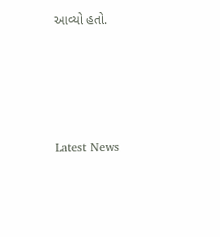આવ્યો હતો.





Latest News